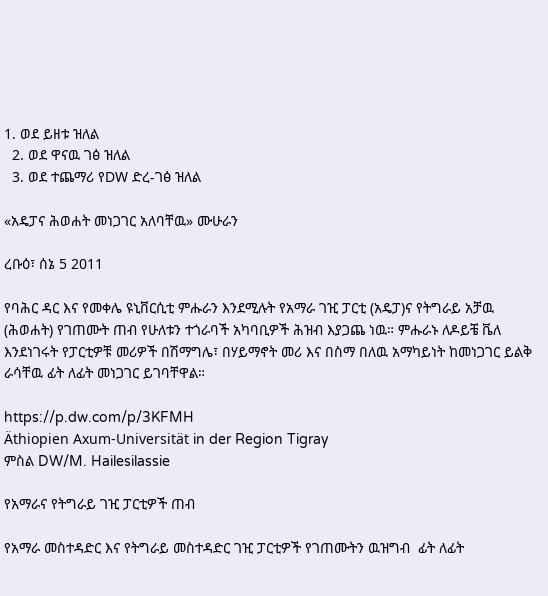1. ወደ ይዘቱ ዝለል
  2. ወደ ዋናዉ ገፅ ዝለል
  3. ወደ ተጨማሪ የDW ድረ-ገፅ ዝለል

«አዴፓና ሕወሐት መነጋገር አለባቸዉ» ሙሁራን

ረቡዕ፣ ሰኔ 5 2011

የባሕር ዳር እና የመቀሌ ዩኒቨርሲቲ ምሑራን እንደሚሉት የአማራ ገዢ ፓርቲ (አዴፓ)ና የትግራይ አቻዉ (ሕወሐት) የገጠሙት ጠብ የሁለቱን ተጎራባች አካባቢዎች ሕዝብ እያጋጨ ነዉ። ምሑራኑ ለዶይቼ ቬለ እንደነገሩት የፓርቲዎቹ መሪዎች በሽማግሌ፣ በሃይማኖት መሪ እና በስማ በለዉ አማካይነት ከመነጋገር ይልቅ ራሳቸዉ ፊት ለፊት መነጋገር ይገባቸዋል።

https://p.dw.com/p/3KFMH
Äthiopien Axum-Universität in der Region Tigray
ምስል DW/M. Hailesilassie

የአማራና የትግራይ ገዢ ፓርቲዎች ጠብ

የአማራ መስተዳድር እና የትግራይ መስተዳድር ገዢ ፓርቲዎች የገጠሙትን ዉዝግብ  ፊት ለፊት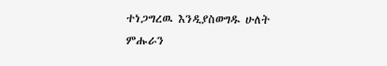ተነጋግረዉ እንዲያስወግዱ ሁለት ምሑራን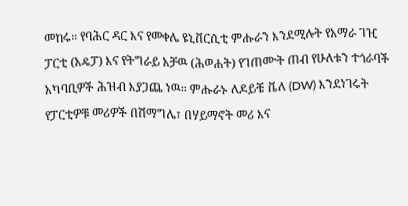መከሩ። የባሕር ዳር እና የመቀሌ ዩኒቨርሲቲ ምሑራን እንደሚሉት የአማራ ገዢ ፓርቲ (አዴፓ) እና የትግራይ አቻዉ (ሕወሐት) የገጠሙት ጠብ የሁለቱን ተጎራባች አካባቢዎች ሕዝብ እያጋጨ ነዉ። ምሑራኑ ለዶይቼ ቬለ (DW) እንደነገሩት የፓርቲዎቹ መሪዎች በሽማግሌ፣ በሃይማኖት መሪ እና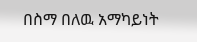በስማ በለዉ አማካይነት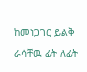ከመነጋገር ይልቅ ራሳቸዉ ፊት ለፊት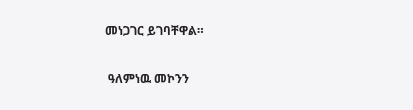መነጋገር ይገባቸዋል።

 ዓለምነዉ መኮንን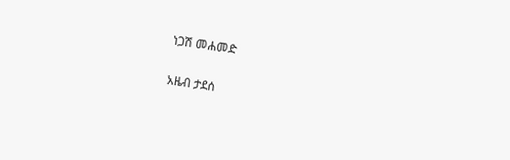ነጋሽ መሐመድ

አዜብ ታደሰ